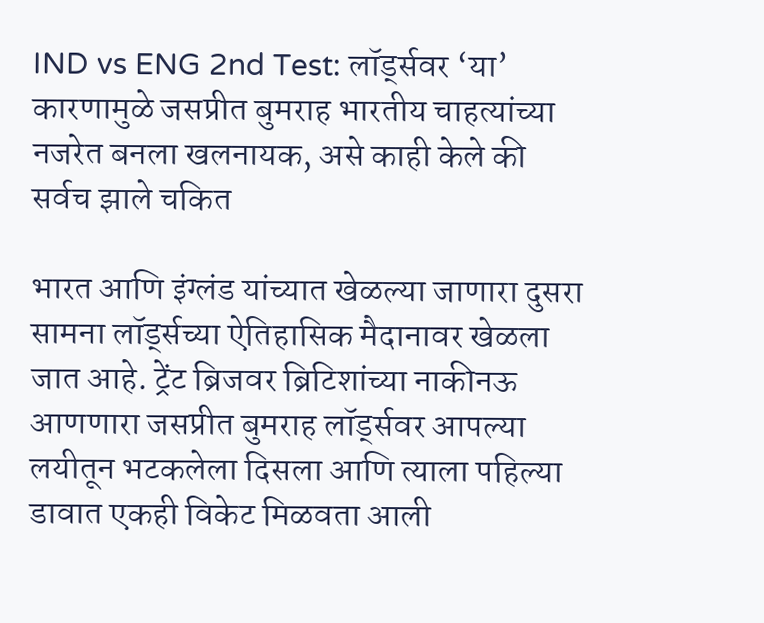IND vs ENG 2nd Test: लॉर्ड्सवर ‘या’ कारणामुळे जसप्रीत बुमराह भारतीय चाहत्यांच्या नजरेत बनला खलनायक, असे काही केले की सर्वच झाले चकित

भारत आणि इंग्लंड यांच्यात खेळल्या जाणारा दुसरा सामना लॉर्ड्सच्या ऐतिहासिक मैदानावर खेळला जात आहे. ट्रेंट ब्रिजवर ब्रिटिशांच्या नाकीनऊ आणणारा जसप्रीत बुमराह लॉर्ड्सवर आपल्या लयीतून भटकलेला दिसला आणि त्याला पहिल्या डावात एकही विकेट मिळवता आली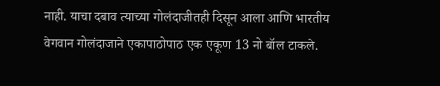नाही. याचा दबाव त्याच्या गोलंदाजीतही दिसून आला आणि भारतीय वेगवान गोलंदाजाने एकापाठोपाठ एक एकूण 13 नो बॉल टाकले.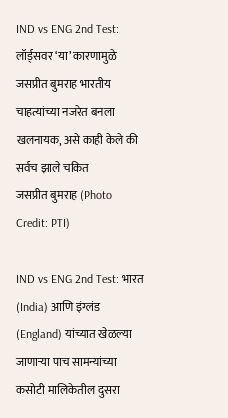IND vs ENG 2nd Test: लॉर्ड्सवर ‘या’ कारणामुळे जसप्रीत बुमराह भारतीय चाहत्यांच्या नजरेत बनला खलनायक, असे काही केले की सर्वच झाले चकित
जसप्रीत बुमराह (Photo Credit: PTI)

IND vs ENG 2nd Test: भारत (India) आणि इंग्लंड (England) यांच्यात खेळल्या जाणाऱ्या पाच सामन्यांच्या कसोटी मालिकेतील दुसरा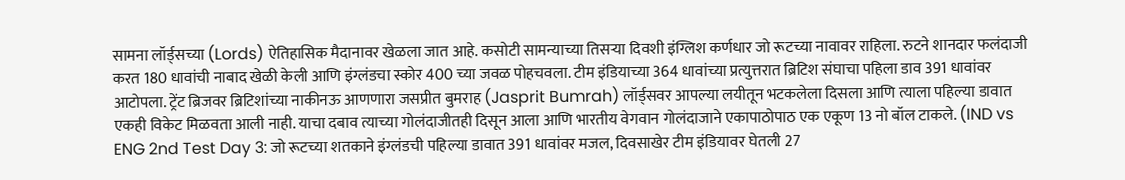सामना लॉर्ड्सच्या (Lords) ऐतिहासिक मैदानावर खेळला जात आहे. कसोटी सामन्याच्या तिसऱ्या दिवशी इंग्लिश कर्णधार जो रूटच्या नावावर राहिला. रुटने शानदार फलंदाजी करत 180 धावांची नाबाद खेळी केली आणि इंग्लंडचा स्कोर 400 च्या जवळ पोहचवला. टीम इंडियाच्या 364 धावांच्या प्रत्युत्तरात ब्रिटिश संघाचा पहिला डाव 391 धावांवर आटोपला. ट्रेंट ब्रिजवर ब्रिटिशांच्या नाकीनऊ आणणारा जसप्रीत बुमराह (Jasprit Bumrah) लॉर्ड्सवर आपल्या लयीतून भटकलेला दिसला आणि त्याला पहिल्या डावात एकही विकेट मिळवता आली नाही. याचा दबाव त्याच्या गोलंदाजीतही दिसून आला आणि भारतीय वेगवान गोलंदाजाने एकापाठोपाठ एक एकूण 13 नो बॉल टाकले. (IND vs ENG 2nd Test Day 3: जो रूटच्या शतकाने इंग्लंडची पहिल्या डावात 391 धावांवर मजल, दिवसाखेर टीम इंडियावर घेतली 27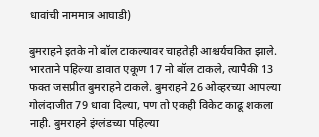धावांची नाममात्र आघाडी)

बुमराहने इतके नो बॉल टाकल्यावर चाहतेही आश्चर्यचकित झाले. भारताने पहिल्या डावात एकूण 17 नो बॉल टाकले, त्यापैकी 13 फक्त जसप्रीत बुमराहने टाकले. बुमराहने 26 ओव्हरच्या आपल्या गोलंदाजीत 79 धावा दिल्या, पण तो एकही विकेट काढू शकला नाही. बुमराहने इंग्लंडच्या पहिल्या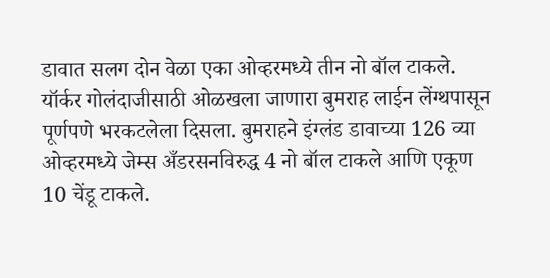डावात सलग दोन वेळा एका ओव्हरमध्ये तीन नो बॉल टाकले. यॉर्कर गोलंदाजीसाठी ओळखला जाणारा बुमराह लाईन लेंग्थपासून पूर्णपणे भरकटलेला दिसला. बुमराहने इंग्लंड डावाच्या 126 व्या ओव्हरमध्ये जेम्स अँडरसनविरुद्ध 4 नो बॉल टाकले आणि एकूण 10 चेंडू टाकले.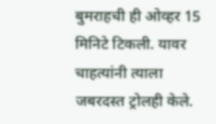बुमराहची ही ओव्हर 15 मिनिटे टिकली. यावर चाहत्यांनी त्याला जबरदस्त ट्रोलही केले.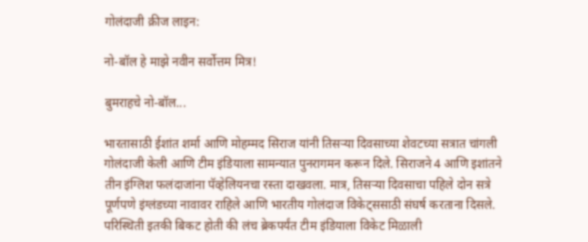गोलंदाजी क्रीज लाइन:

नो-बॉल हे माझे नवीन सर्वोत्तम मित्र!

बुमराहचे नो-बॉल...

भारतासाठी ईशांत शर्मा आणि मोहम्मद सिराज यांनी तिसऱ्या दिवसाच्या शेवटच्या सत्रात चांगली गोलंदाजी केली आणि टीम इंडियाला सामन्यात पुनरागमन करून दिले. सिराजने 4 आणि इशांतने तीन इंग्लिश फलंदाजांना पॅव्हेलियनचा रस्ता दाखवला. मात्र, तिसऱ्या दिवसाचा पहिले दोन सत्रे पूर्णपणे इंग्लंडच्या नावावर राहिले आणि भारतीय गोलंदाज विकेट्ससाठी संघर्ष करताना दिसले. परिस्थिती इतकी बिकट होती की लंच ब्रेकपर्यंत टीम इंडियाला विकेट मिळाली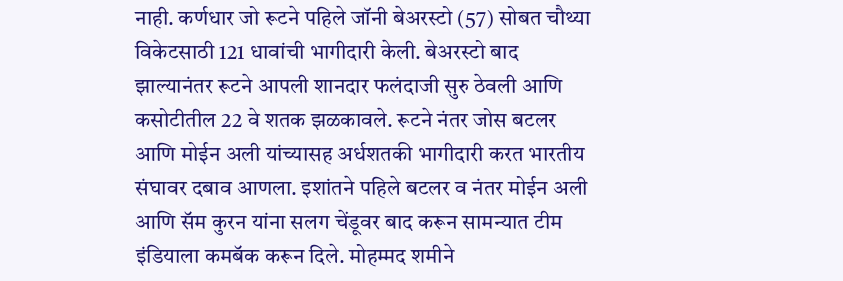नाही. कर्णधार जो रूटने पहिले जॉनी बेअरस्टो (57) सोबत चौथ्या विकेटसाठी 121 धावांची भागीदारी केली. बेअरस्टो बाद झाल्यानंतर रूटने आपली शानदार फलंदाजी सुरु ठेवली आणि कसोटीतील 22 वे शतक झळकावले. रूटने नंतर जोस बटलर आणि मोईन अली यांच्यासह अर्धशतकी भागीदारी करत भारतीय संघावर दबाव आणला. इशांतने पहिले बटलर व नंतर मोईन अली आणि सॅम कुरन यांना सलग चेंडूवर बाद करून सामन्यात टीम इंडियाला कमबॅक करून दिले. मोहम्मद शमीने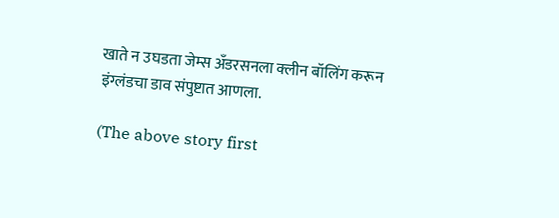खाते न उघडता जेम्स अँडरसनला क्लीन बॉलिंग करून इंग्लंडचा डाव संपुष्टात आणला.

(The above story first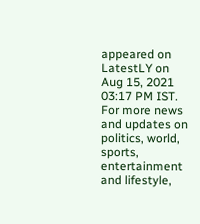appeared on LatestLY on Aug 15, 2021 03:17 PM IST. For more news and updates on politics, world, sports, entertainment and lifestyle,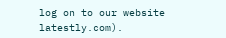log on to our website latestly.com).